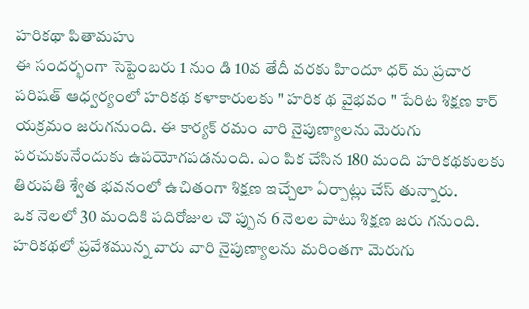హరికథా పితామహు
ఈ సందర్భంగా సెప్టెంబరు 1 నుం డి 10వ తేదీ వరకు హిందూ ధర్ మ ప్రచార పరిషత్ ఆధ్వర్యంలో హరికథ కళాకారులకు " హరిక థ వైభవం " పేరిట శిక్షణ కార్ యక్రమం జరుగనుంది. ఈ కార్యక్ రమం వారి నైపుణ్యాలను మెరుగు పరచుకునేందుకు ఉపయోగపడనుంది. ఎం పిక చేసిన 180 మంది హరికథకులకు తిరుపతి శ్వేత భవనంలో ఉచితంగా శిక్షణ ఇచ్చేలా ఏర్పాట్లు చేస్ తున్నారు.
ఒక నెలలో 30 మందికి పదిరోజుల చొ ప్పున 6 నెలల పాటు శిక్షణ జరు గనుంది. హరికథలో ప్రవేశమున్న వారు వారి నైపుణ్యాలను మరింతగా మెరుగు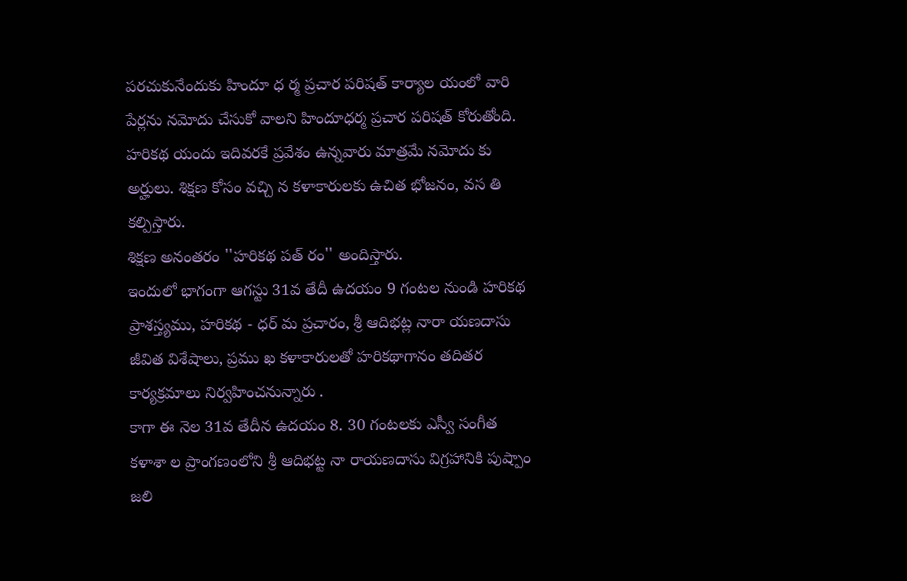పరచుకునేందుకు హిందూ ధ ర్మ ప్రచార పరిషత్ కార్యాల యంలో వారి పేర్లను నమోదు చేసుకో వాలని హిందూధర్మ ప్రచార పరిషత్ కోరుతోంది. హరికథ యందు ఇదివరకే ప్రవేశం ఉన్నవారు మాత్రమే నమోదు కు అర్హులు. శిక్షణ కోసం వచ్చి న కళాకారులకు ఉచిత భోజనం, వస తి కల్పిస్తారు.
శిక్షణ అనంతరం ''హరికథ పత్ రం'' అందిస్తారు.
ఇందులో భాగంగా ఆగస్టు 31వ తేదీ ఉదయం 9 గంటల నుండి హరికథ ప్రాశస్త్యము, హరికథ - ధర్ మ ప్రచారం, శ్రీ ఆదిభట్ల నారా యణదాసు జీవిత విశేషాలు, ప్రము ఖ కళాకారులతో హరికథాగానం తదితర కార్యక్రమాలు నిర్వహించనున్నారు .
కాగా ఈ నెల 31వ తేదీన ఉదయం 8. 30 గంటలకు ఎస్వీ సంగీత కళాశా ల ప్రాంగణంలోని శ్రీ ఆదిభట్ట నా రాయణదాసు విగ్రహానికి పుష్పాం జలి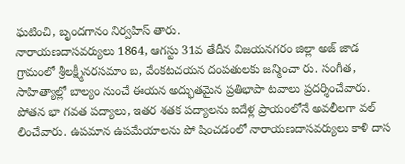ఘటించి, బృందగానం నిర్వహిస్ తారు.
నారాయణదాసవర్యులు 1864, ఆగస్టు 31వ తేదీన విజయనగరం జిల్లా అజ్ జాడ గ్రామంలో శ్రీలక్ష్మీనరసమాం బ, వేంకటచయన దంపతులకు జన్మించా రు. సంగీత, సాహిత్యాల్లో బాల్యం నుంచే ఈయన అద్భుతమైన ప్రతిభాపా టవాలు ప్రదర్శించేవారు. పోతన భా గవత పద్యాలు, ఇతర శతక పద్యాలను ఐదేళ్ల ప్రాయంలోనే అవలీలగా వల్ లించేవారు. ఉపమాన ఉపమేయాలను పో షించడంలో నారాయణదాసవర్యులు కాళి దాస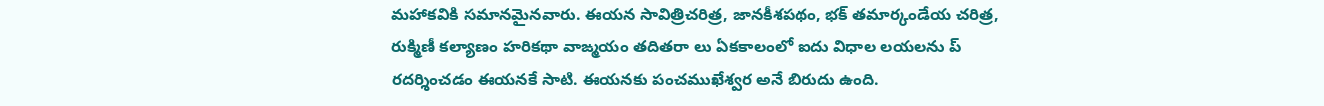మహాకవికి సమానమైనవారు. ఈయన సావిత్రిచరిత్ర, జానకీశపథం, భక్ తమార్కండేయ చరిత్ర, రుక్మిణీ కల్యాణం హరికథా వాఙ్మయం తదితరా లు ఏకకాలంలో ఐదు విధాల లయలను ప్ రదర్శించడం ఈయనకే సాటి. ఈయనకు పంచముఖేశ్వర అనే బిరుదు ఉంది.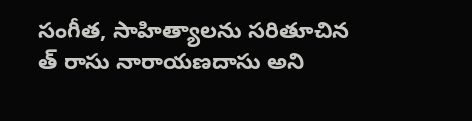సంగీత, సాహిత్యాలను సరితూచిన త్ రాసు నారాయణదాసు అని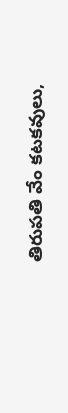తిరుపతి వేం కటకవులు,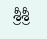శ్రీశ్రీ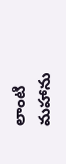లాంటి మహాను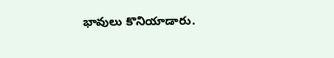భావులు కొనియాడారు.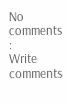No comments :
Write comments